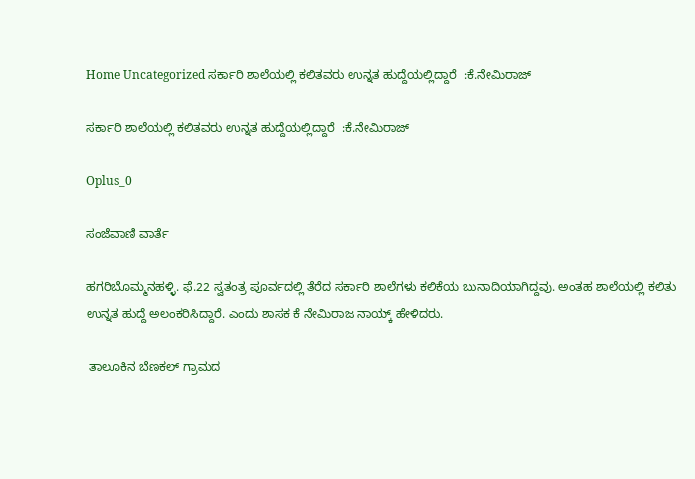Home Uncategorized ಸರ್ಕಾರಿ ಶಾಲೆಯಲ್ಲಿ ಕಲಿತವರು ಉನ್ನತ ಹುದ್ದೆಯಲ್ಲಿದ್ದಾರೆ  :ಕೆ.ನೇಮಿರಾಜ್

ಸರ್ಕಾರಿ ಶಾಲೆಯಲ್ಲಿ ಕಲಿತವರು ಉನ್ನತ ಹುದ್ದೆಯಲ್ಲಿದ್ದಾರೆ  :ಕೆ.ನೇಮಿರಾಜ್

Oplus_0

ಸಂಜೆವಾಣಿ ವಾರ್ತೆ

ಹಗರಿಬೊಮ್ಮನಹಳ್ಳಿ. ಫೆ.22 ಸ್ವತಂತ್ರ ಪೂರ್ವದಲ್ಲಿ ತೆರೆದ ಸರ್ಕಾರಿ ಶಾಲೆಗಳು ಕಲಿಕೆಯ ಬುನಾದಿಯಾಗಿದ್ದವು. ಅಂತಹ ಶಾಲೆಯಲ್ಲಿ ಕಲಿತು ಉನ್ನತ ಹುದ್ದೆ ಅಲಂಕರಿಸಿದ್ದಾರೆ. ಎಂದು ಶಾಸಕ ಕೆ ನೇಮಿರಾಜ ನಾಯ್ಕ್ ಹೇಳಿದರು.

 ತಾಲೂಕಿನ ಬೆಣಕಲ್ ಗ್ರಾಮದ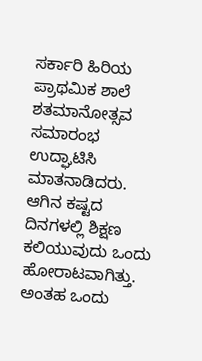ಸರ್ಕಾರಿ ಹಿರಿಯ ಪ್ರಾಥಮಿಕ ಶಾಲೆ ಶತಮಾನೋತ್ಸವ ಸಮಾರಂಭ ಉದ್ಘಾಟಿಸಿ ಮಾತನಾಡಿದರು. ಆಗಿನ ಕಷ್ಟದ ದಿನಗಳಲ್ಲಿ ಶಿಕ್ಷಣ ಕಲಿಯುವುದು ಒಂದು ಹೋರಾಟವಾಗಿತ್ತು. ಅಂತಹ ಒಂದು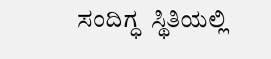ಸಂದಿಗ್ಧ  ಸ್ಥಿತಿಯಲ್ಲಿ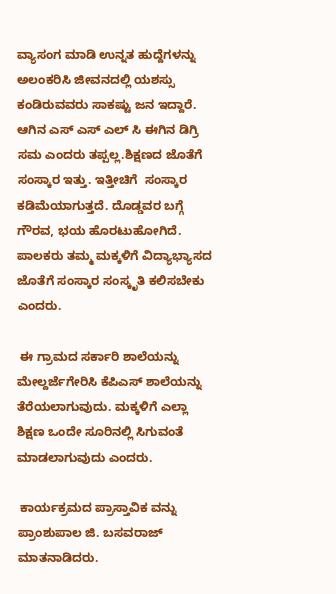ವ್ಯಾಸಂಗ ಮಾಡಿ ಉನ್ನತ ಹುದ್ದೆಗಳನ್ನು ಅಲಂಕರಿಸಿ ಜೀವನದಲ್ಲಿ ಯಶಸ್ಸು ಕಂಡಿರುವವರು ಸಾಕಷ್ಟು ಜನ ಇದ್ದಾರೆ. ಆಗಿನ ಎಸ್ ಎಸ್ ಎಲ್ ಸಿ ಈಗಿನ ಡಿಗ್ರಿ ಸಮ ಎಂದರು ತಪ್ಪಲ್ಲ.ಶಿಕ್ಷಣದ ಜೊತೆಗೆ ಸಂಸ್ಕಾರ ಇತ್ತು. ಇತ್ತೀಚಿಗೆ  ಸಂಸ್ಕಾರ ಕಡಿಮೆಯಾಗುತ್ತದೆ. ದೊಡ್ಡವರ ಬಗ್ಗೆ ಗೌರವ, ಭಯ ಹೊರಟುಹೋಗಿದೆ. ಪಾಲಕರು ತಮ್ಮ ಮಕ್ಕಳಿಗೆ ವಿದ್ಯಾಭ್ಯಾಸದ ಜೊತೆಗೆ ಸಂಸ್ಕಾರ ಸಂಸ್ಕೃತಿ ಕಲಿಸಬೇಕು ಎಂದರು.

 ಈ ಗ್ರಾಮದ ಸರ್ಕಾರಿ ಶಾಲೆಯನ್ನು ಮೇಲ್ದರ್ಜೆಗೇರಿಸಿ ಕೆಪಿಎಸ್ ಶಾಲೆಯನ್ನು ತೆರೆಯಲಾಗುವುದು. ಮಕ್ಕಳಿಗೆ ಎಲ್ಲಾ ಶಿಕ್ಷಣ ಒಂದೇ ಸೂರಿನಲ್ಲಿ ಸಿಗುವಂತೆ ಮಾಡಲಾಗುವುದು ಎಂದರು.

 ಕಾರ್ಯಕ್ರಮದ ಪ್ರಾಸ್ತಾವಿಕ ವನ್ನು ಪ್ರಾಂಶುಪಾಲ ಜಿ. ಬಸವರಾಜ್ ಮಾತನಾಡಿದರು.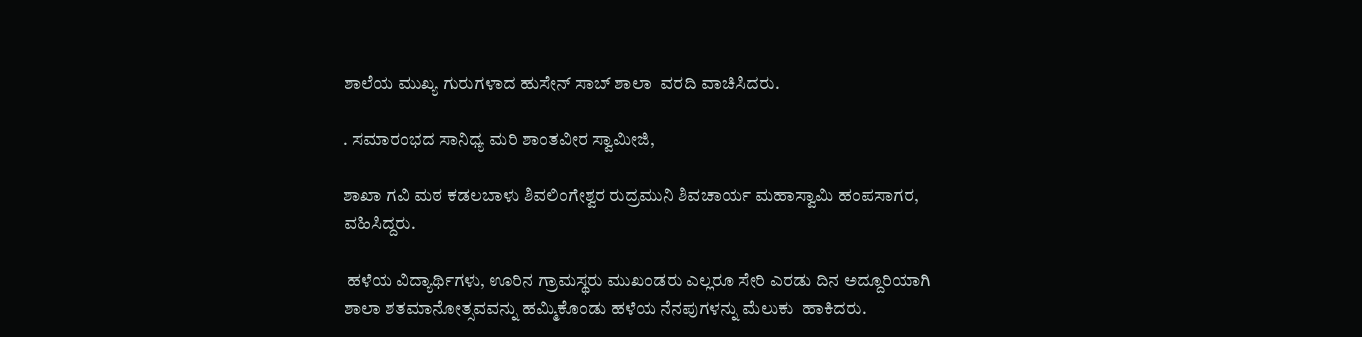ಶಾಲೆಯ ಮುಖ್ಯ ಗುರುಗಳಾದ ಹುಸೇನ್ ಸಾಬ್ ಶಾಲಾ  ವರದಿ ವಾಚಿಸಿದರು.

. ಸಮಾರಂಭದ ಸಾನಿಧ್ಯ ಮರಿ ಶಾಂತವೀರ ಸ್ವಾಮೀಜಿ,

ಶಾಖಾ ಗವಿ ಮಠ ಕಡಲಬಾಳು ಶಿವಲಿಂಗೇಶ್ವರ ರುದ್ರಮುನಿ ಶಿವಚಾರ್ಯ ಮಹಾಸ್ವಾಮಿ ಹಂಪಸಾಗರ, ವಹಿಸಿದ್ದರು.

 ಹಳೆಯ ವಿದ್ಯಾರ್ಥಿಗಳು, ಊರಿನ ಗ್ರಾಮಸ್ಥರು ಮುಖಂಡರು ಎಲ್ಲರೂ ಸೇರಿ ಎರಡು ದಿನ ಅದ್ದೂರಿಯಾಗಿ ಶಾಲಾ ಶತಮಾನೋತ್ಸವವನ್ನು ಹಮ್ಮಿಕೊಂಡು ಹಳೆಯ ನೆನಪುಗಳನ್ನು ಮೆಲುಕು  ಹಾಕಿದರು.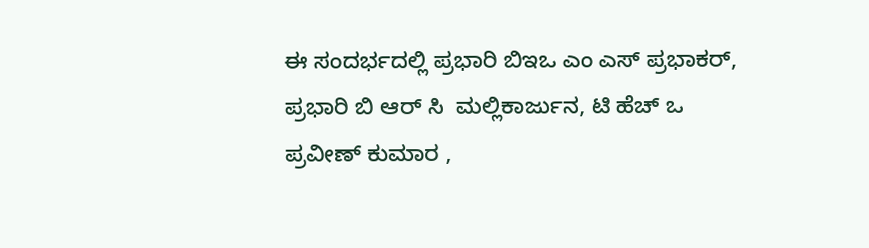ಈ ಸಂದರ್ಭದಲ್ಲಿ ಪ್ರಭಾರಿ ಬಿಇಒ ಎಂ ಎಸ್ ಪ್ರಭಾಕರ್, ಪ್ರಭಾರಿ ಬಿ ಆರ್ ಸಿ  ಮಲ್ಲಿಕಾರ್ಜುನ, ಟಿ ಹೆಚ್ ಒ ಪ್ರವೀಣ್ ಕುಮಾರ ,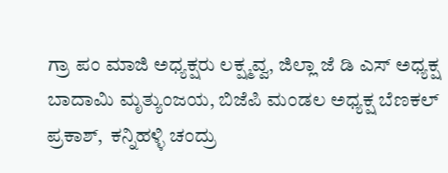ಗ್ರಾ ಪಂ ಮಾಜಿ ಅಧ್ಯಕ್ಷರು ಲಕ್ಷ್ಮವ್ವ, ಜಿಲ್ಲಾ ಜೆ ಡಿ ಎಸ್ ಅಧ್ಯಕ್ಷ ಬಾದಾಮಿ ಮೃತ್ಯುಂಜಯ, ಬಿಜೆಪಿ ಮಂಡಲ ಅಧ್ಯಕ್ಷ ಬೆಣಕಲ್ ಪ್ರಕಾಶ್,  ಕನ್ನಿಹಳ್ಳಿ ಚಂದ್ರು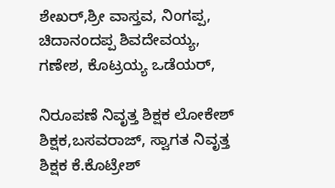ಶೇಖರ್,ಶ್ರೀ ವಾಸ್ತವ, ನಿಂಗಪ್ಪ, ಚಿದಾನಂದಪ್ಪ ಶಿವದೇವಯ್ಯ, ಗಣೇಶ, ಕೊಟ್ರಯ್ಯ ಒಡೆಯರ್,

ನಿರೂಪಣೆ ನಿವೃತ್ತ ಶಿಕ್ಷಕ ಲೋಕೇಶ್ ಶಿಕ್ಷಕ,ಬಸವರಾಜ್, ಸ್ವಾಗತ ನಿವೃತ್ತ ಶಿಕ್ಷಕ ಕೆ.ಕೊಟ್ರೇಶ್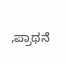,ಪ್ರಾಥನೆ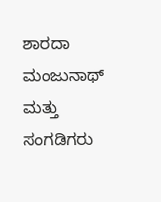ಶಾರದಾ ಮಂಜುನಾಥ್ ಮತ್ತು ಸಂಗಡಿಗರು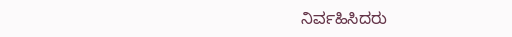ನಿರ್ವಹಿಸಿದರು